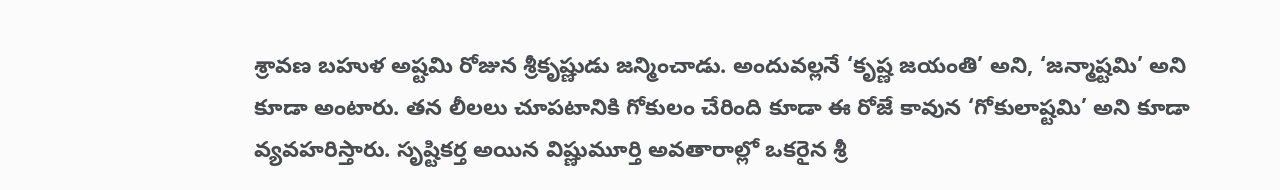శ్రావణ బహుళ అష్టమి రోజున శ్రీకృష్ణుడు జన్మించాడు. అందువల్లనే ‘కృష్ణ జయంతి’ అని, ‘జన్మాష్టమి’ అని కూడా అంటారు. తన లీలలు చూపటానికి గోకులం చేరింది కూడా ఈ రోజే కావున ‘గోకులాష్టమి’ అని కూడా వ్యవహరిస్తారు. సృష్టికర్త అయిన విష్ణుమూర్తి అవతారాల్లో ఒకరైన శ్రీ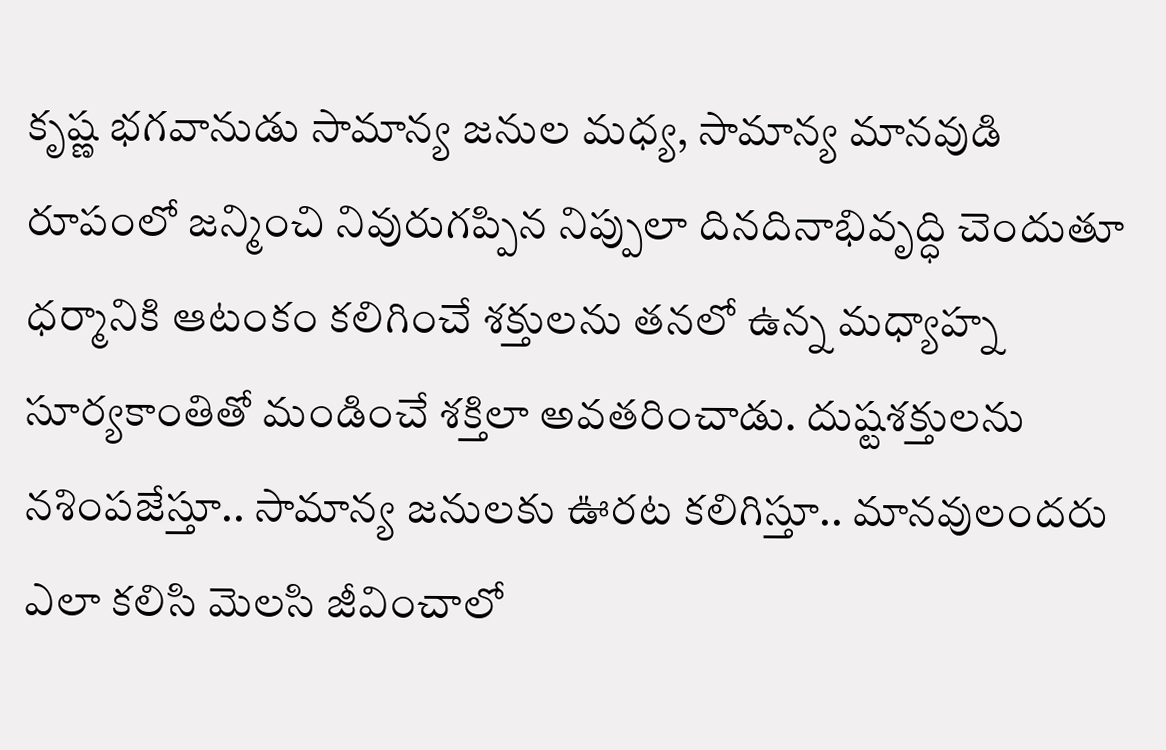కృష్ణ భగవానుడు సామాన్య జనుల మధ్య, సామాన్య మానవుడి రూపంలో జన్మించి నివురుగప్పిన నిప్పులా దినదినాభివృద్ధి చెందుతూ ధర్మానికి ఆటంకం కలిగించే శక్తులను తనలో ఉన్న మధ్యాహ్న సూర్యకాంతితో మండించే శక్తిలా అవతరించాడు. దుష్టశక్తులను నశింపజేస్తూ.. సామాన్య జనులకు ఊరట కలిగిస్తూ.. మానవులందరు ఎలా కలిసి మెలసి జీవించాలో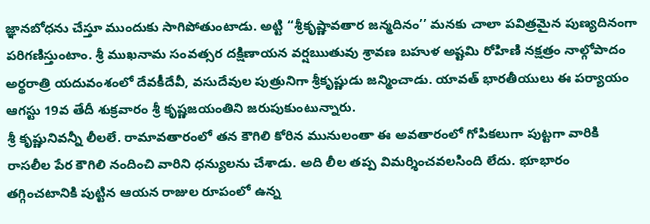జ్ఞానబోధను చేస్తూ ముందుకు సాగిపోతుంటాడు. అట్టి ‘‘శ్రీకృష్ణావతార జన్మదినం’’ మనకు చాలా పవిత్రమైన పుణ్యదినంగా పరిగణిస్తుంటాం. శ్రీ ముఖనామ సంవత్సర దక్షిణాయన వర్షఋతువు శ్రావణ బహుళ అష్టమి రోహిణి నక్షత్రం నాల్గోపాదం అర్థరాత్రి యదువంశంలో దేవకీదేవీ, వసుదేవుల పుత్రునిగా శ్రీకృష్ణుడు జన్మించాడు. యావత్ భారతీయులు ఈ పర్యాయం ఆగస్టు 19వ తేదీ శుక్రవారం శ్రీ కృష్ణజయంతిని జరుపుకుంటున్నారు.
శ్రీ కృష్ణునివన్నీ లీలలే. రామావతారంలో తన కౌగిలి కోరిన మునులంతా ఈ అవతారంలో గోపికలుగా పుట్టగా వారికి రాసలీల పేర కౌగిలి నందించి వారిని ధన్యులను చేశాడు. అది లీల తప్ప విమర్శించవలసింది లేదు. భూభారం తగ్గించటానికి పుట్టిన ఆయన రాజుల రూపంలో ఉన్న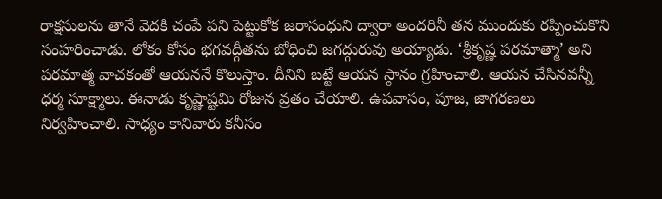రాక్షసులను తానే వెదకి చంపే పని పెట్టుకోక జరాసంధుని ద్వారా అందరినీ తన ముందుకు రప్పించుకొని సంహరించాడు. లోకం కోసం భగవద్గీతను బోధించి జగద్గురువు అయ్యాడు. ‘శ్రీకృష్ణ పరమాత్మా’ అని పరమాత్మ వాచకంతో ఆయననే కొలుస్తాం. దీనిని బట్టే ఆయన స్ఠానం గ్రహించాలి. ఆయన చేసినవన్నీ ధర్మ సూక్ష్మాలు. ఈనాడు కృష్ణాష్టమి రోజున వ్రతం చేయాలి. ఉపవాసం, పూజ, జాగరణలు నిర్వహించాలి. సాధ్యం కానివారు కనీసం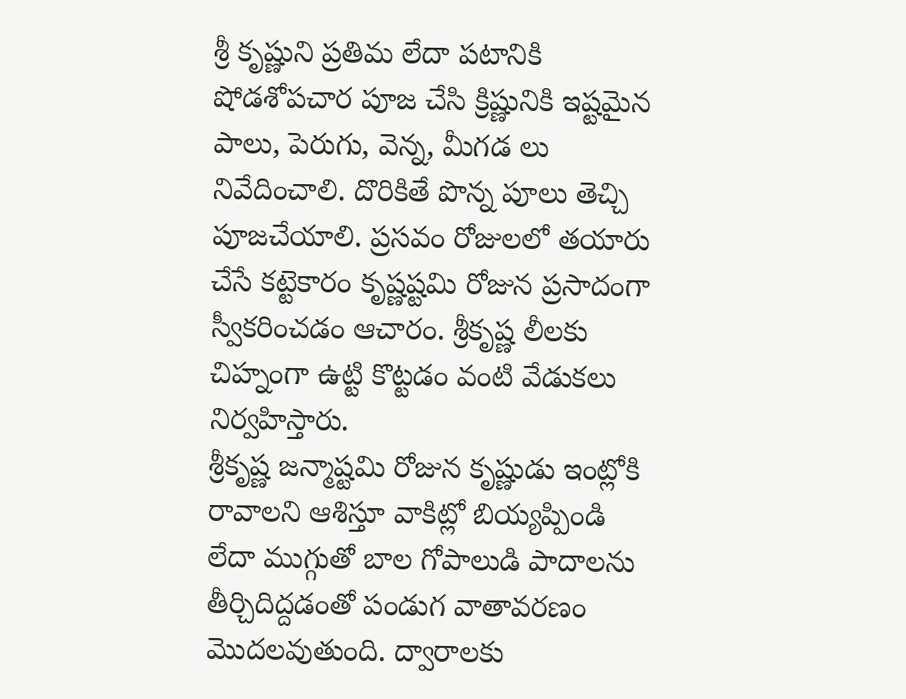శ్రీ కృష్ణుని ప్రతిమ లేదా పటానికి షోడశోపచార పూజ చేసి క్రిష్ణునికి ఇష్టమైన పాలు, పెరుగు, వెన్న, మీగడ లు నివేదించాలి. దొరికితే పొన్న పూలు తెచ్చి పూజచేయాలి. ప్రసవం రోజులలో తయారు చేసే కట్టెకారం కృష్ణష్టమి రోజున ప్రసాదంగా స్వీకరించడం ఆచారం. శ్రీకృష్ణ లీలకు చిహ్నంగా ఉట్టి కొట్టడం వంటి వేడుకలు నిర్వహిస్తారు.
శ్రీకృష్ణ జన్మాష్టమి రోజున కృష్ణుడు ఇంట్లోకి రావాలని ఆశిస్తూ వాకిట్లో బియ్యప్పిండి లేదా ముగ్గుతో బాల గోపాలుడి పాదాలను తీర్చిదిద్దడంతో పండుగ వాతావరణం మొదలవుతుంది. ద్వారాలకు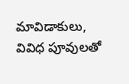మావిడాకులు, వివిధ పూవులతో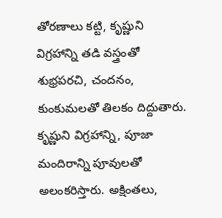తోరణాలు కట్టి, కృష్ణుని విగ్రహాన్ని తడి వస్త్రంతో శుభ్రపరచి, చందనం, కుంకుమలతో తిలకం దిద్దుతారు. కృష్ణుని విగ్రహాన్ని, పూజా మందిరాన్ని పూవులతో అలంకరిస్తారు. అక్షింతలు,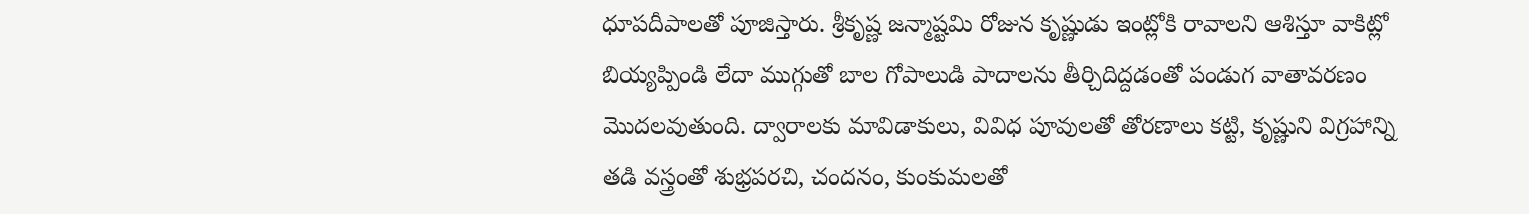ధూపదీపాలతో పూజిస్తారు. శ్రీకృష్ణ జన్మాష్టమి రోజున కృష్ణుడు ఇంట్లోకి రావాలని ఆశిస్తూ వాకిట్లో బియ్యప్పిండి లేదా ముగ్గుతో బాల గోపాలుడి పాదాలను తీర్చిదిద్దడంతో పండుగ వాతావరణం మొదలవుతుంది. ద్వారాలకు మావిడాకులు, వివిధ పూవులతో తోరణాలు కట్టి, కృష్ణుని విగ్రహాన్ని తడి వస్త్రంతో శుభ్రపరచి, చందనం, కుంకుమలతో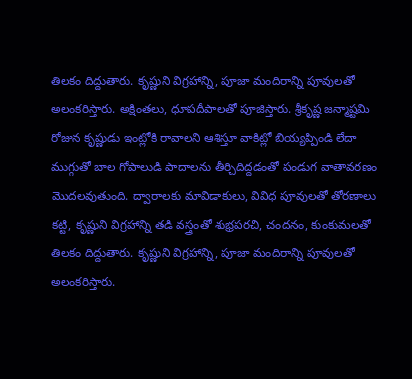తిలకం దిద్దుతారు. కృష్ణుని విగ్రహాన్ని, పూజా మందిరాన్ని పూవులతో అలంకరిస్తారు. అక్షింతలు, ధూపదీపాలతో పూజిస్తారు. శ్రీకృష్ణ జన్మాష్టమి రోజున కృష్ణుడు ఇంట్లోకి రావాలని ఆశిస్తూ వాకిట్లో బియ్యప్పిండి లేదా ముగ్గుతో బాల గోపాలుడి పాదాలను తీర్చిదిద్దడంతో పండుగ వాతావరణం మొదలవుతుంది. ద్వారాలకు మావిడాకులు, వివిధ పూవులతో తోరణాలు కట్టి, కృష్ణుని విగ్రహాన్ని తడి వస్త్రంతో శుభ్రపరచి, చందనం, కుంకుమలతో తిలకం దిద్దుతారు. కృష్ణుని విగ్రహాన్ని, పూజా మందిరాన్ని పూవులతో అలంకరిస్తారు.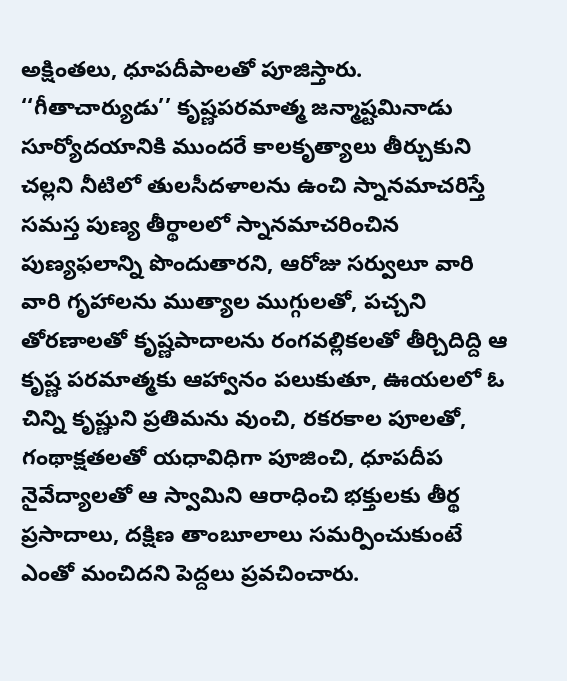అక్షింతలు, ధూపదీపాలతో పూజిస్తారు.
‘‘గీతాచార్యుడు’’ కృష్ణపరమాత్మ జన్మాష్టమినాడు సూర్యోదయానికి ముందరే కాలకృత్యాలు తీర్చుకుని చల్లని నీటిలో తులసీదళాలను ఉంచి స్నానమాచరిస్తే సమస్త పుణ్య తీర్థాలలో స్నానమాచరించిన పుణ్యఫలాన్ని పొందుతారని, ఆరోజు సర్వులూ వారి వారి గృహాలను ముత్యాల ముగ్గులతో, పచ్చని తోరణాలతో కృష్ణపాదాలను రంగవల్లికలతో తీర్చిదిద్ది ఆ కృష్ణ పరమాత్మకు ఆహ్వానం పలుకుతూ, ఊయలలో ఓ చిన్ని కృష్ణుని ప్రతిమను వుంచి, రకరకాల పూలతో, గంథాక్షతలతో యధావిధిగా పూజించి, ధూపదీప నైవేద్యాలతో ఆ స్వామిని ఆరాధించి భక్తులకు తీర్థ ప్రసాదాలు, దక్షిణ తాంబూలాలు సమర్పించుకుంటే ఎంతో మంచిదని పెద్దలు ప్రవచించారు.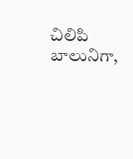చిలిపి బాలునిగా,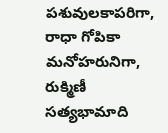పశువులకాపరిగా, రాధా గోపికా మనోహరునిగా, రుక్మిణీ సత్యభామాది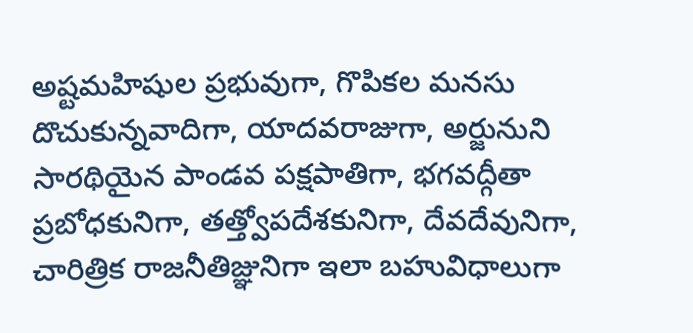అష్టమహిషుల ప్రభువుగా, గొపికల మనసు దొచుకున్నవాదిగా, యాదవరాజుగా, అర్జునుని సారథియైన పాండవ పక్షపాతిగా, భగవద్గీతా ప్రబోధకునిగా, తత్త్వోపదేశకునిగా, దేవదేవునిగా, చారిత్రిక రాజనీతిజ్ఞునిగా ఇలా బహువిధాలుగా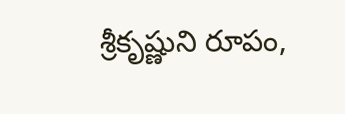శ్రీకృష్ణుని రూపం,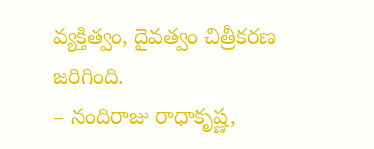వ్యక్తిత్వం, దైవత్వం చిత్రీకరణ జరిగింది.
– నందిరాజు రాధాకృష్ణ,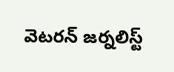వెటరన్ జర్నలిస్ట్